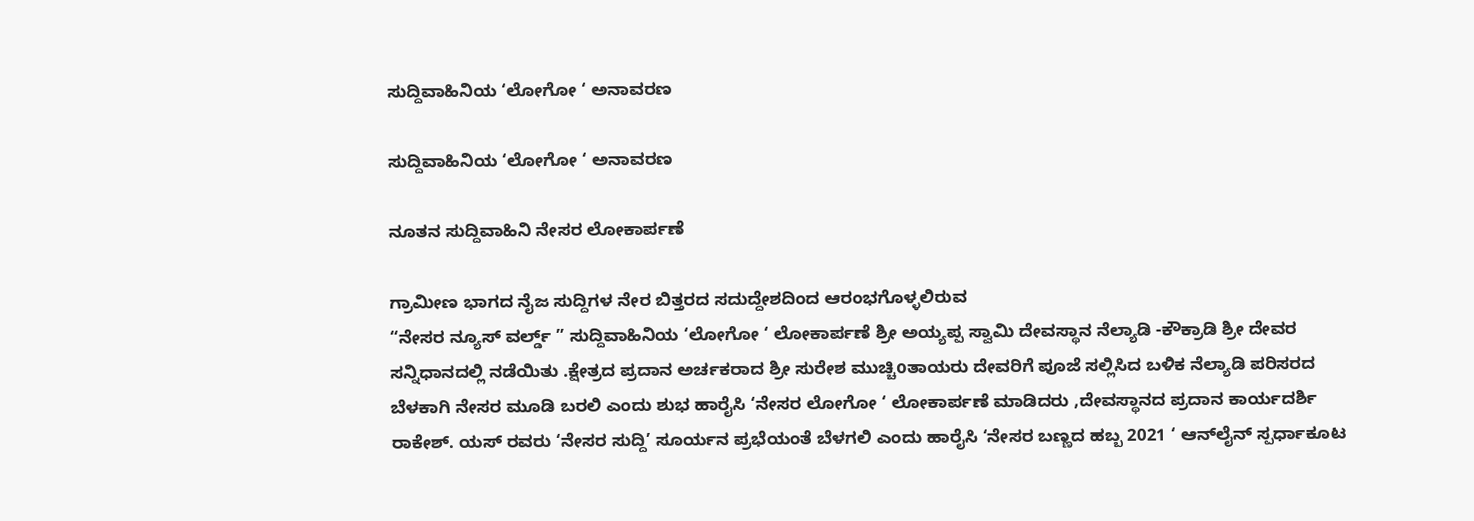ಸುದ್ದಿವಾಹಿನಿಯ ‘ಲೋಗೋ ‘ ಅನಾವರಣ

ಸುದ್ದಿವಾಹಿನಿಯ ‘ಲೋಗೋ ‘ ಅನಾವರಣ

ನೂತನ ಸುದ್ದಿವಾಹಿನಿ ನೇಸರ ಲೋಕಾರ್ಪಣೆ

ಗ್ರಾಮೀಣ ಭಾಗದ ನೈಜ ಸುದ್ದಿಗಳ ನೇರ ಬಿತ್ತರದ ಸದುದ್ದೇಶದಿಂದ ಆರಂಭಗೊಳ್ಳಲಿರುವ
“ನೇಸರ ನ್ಯೂಸ್ ವರ್ಲ್ಡ್ ” ಸುದ್ದಿವಾಹಿನಿಯ ‘ಲೋಗೋ ‘ ಲೋಕಾರ್ಪಣೆ ಶ್ರೀ ಅಯ್ಯಪ್ಪ ಸ್ವಾಮಿ ದೇವಸ್ಥಾನ ನೆಲ್ಯಾಡಿ -ಕೌಕ್ರಾಡಿ ಶ್ರೀ ದೇವರ ಸನ್ನಿಧಾನದಲ್ಲಿ ನಡೆಯಿತು .ಕ್ಷೇತ್ರದ ಪ್ರದಾನ ಅರ್ಚಕರಾದ ಶ್ರೀ ಸುರೇಶ ಮುಚ್ಚಿoತಾಯರು ದೇವರಿಗೆ ಪೂಜೆ ಸಲ್ಲಿಸಿದ ಬಳಿಕ ನೆಲ್ಯಾಡಿ ಪರಿಸರದ ಬೆಳಕಾಗಿ ನೇಸರ ಮೂಡಿ ಬರಲಿ ಎಂದು ಶುಭ ಹಾರೈಸಿ ‘ನೇಸರ ಲೋಗೋ ‘ ಲೋಕಾರ್ಪಣೆ ಮಾಡಿದರು ,ದೇವಸ್ಥಾನದ ಪ್ರದಾನ ಕಾರ್ಯದರ್ಶಿ ರಾಕೇಶ್. ಯಸ್ ರವರು ‘ನೇಸರ ಸುದ್ದಿ’ ಸೂರ್ಯನ ಪ್ರಭೆಯಂತೆ ಬೆಳಗಲಿ ಎಂದು ಹಾರೈಸಿ ‘ನೇಸರ ಬಣ್ಣದ ಹಬ್ಬ 2021 ‘ ಆನ್‌ಲೈನ್ ಸ್ಪರ್ಧಾಕೂಟ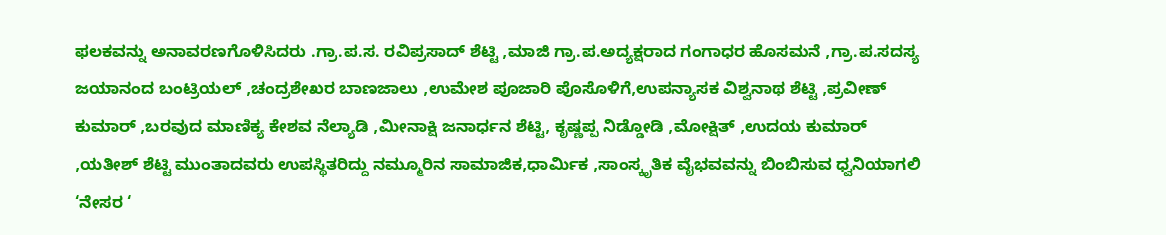ಫಲಕವನ್ನು ಅನಾವರಣಗೊಳಿಸಿದರು .ಗ್ರಾ.ಪ.ಸ. ರವಿಪ್ರಸಾದ್ ಶೆಟ್ಟಿ ,ಮಾಜಿ ಗ್ರಾ.ಪ.ಅದ್ಯಕ್ಷರಾದ ಗಂಗಾಧರ ಹೊಸಮನೆ ,ಗ್ರಾ.ಪ.ಸದಸ್ಯ ಜಯಾನಂದ ಬಂಟ್ರಿಯಲ್ ,ಚಂದ್ರಶೇಖರ ಬಾಣಜಾಲು ,ಉಮೇಶ ಪೂಜಾರಿ ಪೊಸೊಳಿಗೆ,ಉಪನ್ಯಾಸಕ ವಿಶ್ವನಾಥ ಶೆಟ್ಟಿ ,ಪ್ರವೀಣ್ ಕುಮಾರ್ ,ಬರವುದ ಮಾಣಿಕ್ಯ ಕೇಶವ ನೆಲ್ಯಾಡಿ ,ಮೀನಾಕ್ಷಿ ಜನಾರ್ಧನ ಶೆಟ್ಟಿ, ಕೃಷ್ಣಪ್ಪ ನಿಡ್ಡೋಡಿ ,ಮೋಕ್ಷಿತ್ ,ಉದಯ ಕುಮಾರ್ ,ಯತೀಶ್ ಶೆಟ್ಟಿ ಮುಂತಾದವರು ಉಪಸ್ಥಿತರಿದ್ದು ನಮ್ಮೂರಿನ ಸಾಮಾಜಿಕ,ಧಾರ್ಮಿಕ ,ಸಾಂಸ್ಕೃತಿಕ ವೈಭವವನ್ನು ಬಿಂಬಿಸುವ ಧ್ವನಿಯಾಗಲಿ ‘ನೇಸರ ‘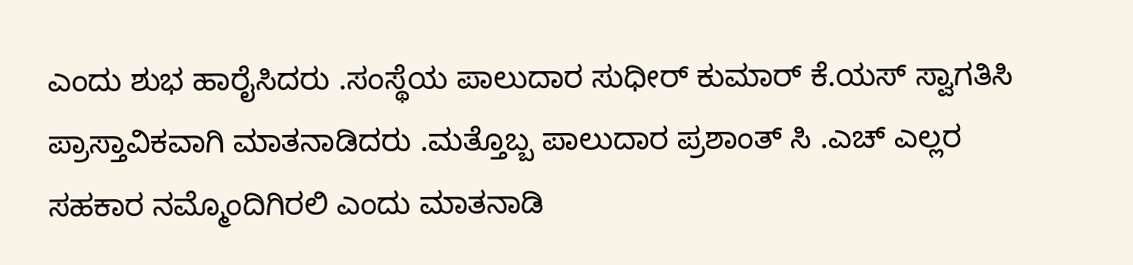ಎಂದು ಶುಭ ಹಾರೈಸಿದರು .ಸಂಸ್ಥೆಯ ಪಾಲುದಾರ ಸುಧೀರ್ ಕುಮಾರ್ ಕೆ.ಯಸ್ ಸ್ವಾಗತಿಸಿ ಪ್ರಾಸ್ತಾವಿಕವಾಗಿ ಮಾತನಾಡಿದರು .ಮತ್ತೊಬ್ಬ ಪಾಲುದಾರ ಪ್ರಶಾಂತ್ ಸಿ .ಎಚ್ ಎಲ್ಲರ ಸಹಕಾರ ನಮ್ಮೊಂದಿಗಿರಲಿ ಎಂದು ಮಾತನಾಡಿ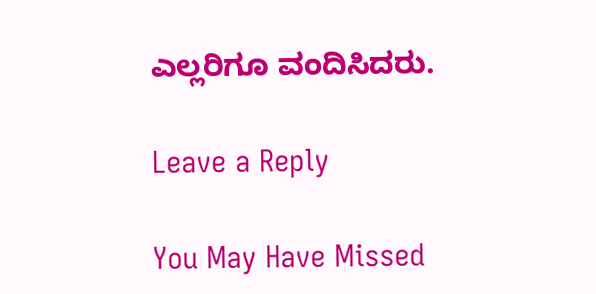ಎಲ್ಲರಿಗೂ ವಂದಿಸಿದರು.

Leave a Reply

You May Have Missed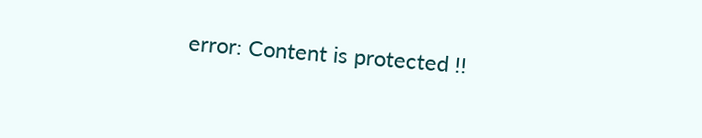error: Content is protected !!